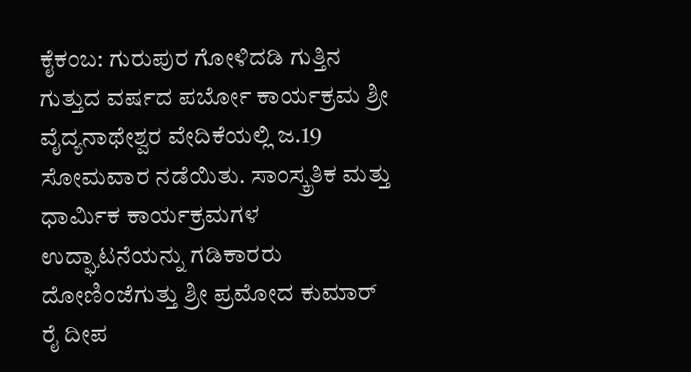ಕೈಕಂಬ: ಗುರುಪುರ ಗೋಳಿದಡಿ ಗುತ್ತಿನ ಗುತ್ತುದ ವರ್ಷದ ಪರ್ಬೋ ಕಾರ್ಯಕ್ರಮ ಶ್ರೀ ವೈದ್ಯನಾಥೇಶ್ವರ ವೇದಿಕೆಯಲ್ಲಿ ಜ.19 ಸೋಮವಾರ ನಡೆಯಿತು. ಸಾಂಸ್ಕ್ರತಿಕ ಮತ್ತು ಧಾರ್ಮಿಕ ಕಾರ್ಯಕ್ರಮಗಳ ಉದ್ಘಾಟನೆಯನ್ನು ಗಡಿಕಾರರು ದೋಣಿಂಜೆಗುತ್ತು ಶ್ರೀ ಪ್ರಮೋದ ಕುಮಾರ್ ರೈ ದೀಪ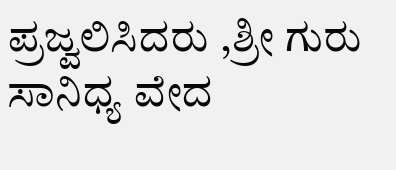ಪ್ರಜ್ವಲಿಸಿದರು ,ಶ್ರೀ ಗುರು ಸಾನಿಧ್ಯ ವೇದ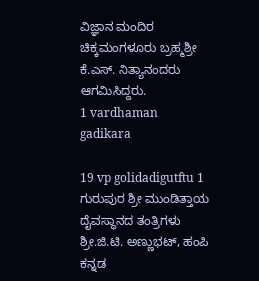ವಿಜ್ಞಾನ ಮಂದಿರ ಚಿಕ್ಕಮಂಗಳೂರು ಬ್ರಹ್ಮಶ್ರೀ ಕೆ.ಎಸ್. ನಿತ್ಯಾನಂದರು ಆಗಮಿಸಿದ್ದರು.
1 vardhaman gadikara

19 vp golidadigutftu 1
ಗುರುಪುರ ಶ್ರೀ ಮುಂಡಿತ್ತಾಯ ದೈವಸ್ಥಾನದ ತಂತ್ರಿಗಳು ಶ್ರೀ.ಜಿ.ಟಿ. ಅಣ್ಣುಭಟ್, ಹಂಪಿ ಕನ್ನಡ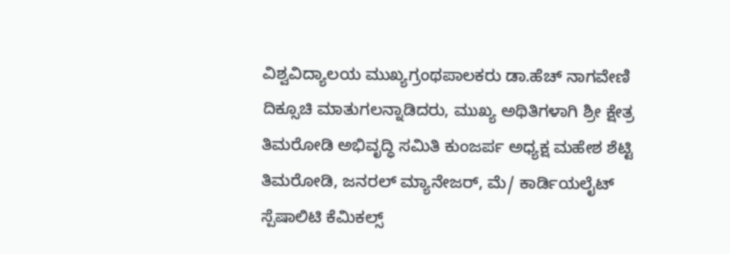ವಿಶ್ವವಿದ್ಯಾಲಯ ಮುಖ್ಯಗ್ರಂಥಪಾಲಕರು ಡಾ.ಹೆಚ್ ನಾಗವೇಣಿ ದಿಕ್ಸೂಚಿ ಮಾತುಗಲನ್ನಾಡಿದರು, ಮುಖ್ಯ ಅಥಿತಿಗಳಾಗಿ ಶ್ರೀ ಕ್ಷೇತ್ರ ತಿಮರೋಡಿ ಅಭಿವೃದ್ಧಿ ಸಮಿತಿ ಕುಂಜರ್ಪ ಅಧ್ಯಕ್ಷ ಮಹೇಶ ಶೆಟ್ಟಿ ತಿಮರೋಡಿ, ಜನರಲ್ ಮ್ಯಾನೇಜರ್, ಮೆ/ ಕಾರ್ಡಿಯಲೈಟ್ ಸ್ಪೆಷಾಲಿಟಿ ಕೆಮಿಕಲ್ಸ್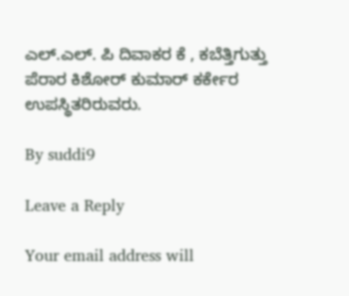ಎಲ್.ಎಲ್. ಪಿ ದಿವಾಕರ ಕೆ , ಕಬೆತ್ತಿಗುತ್ತು ಪೆರಾರ ಕಿಶೋರ್ ಕುಮಾರ್ ಕರ್ಕೇರ ಉಪಸ್ಥಿತರಿರುವರು.

By suddi9

Leave a Reply

Your email address will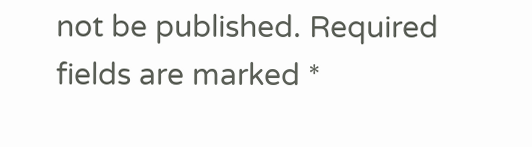not be published. Required fields are marked *